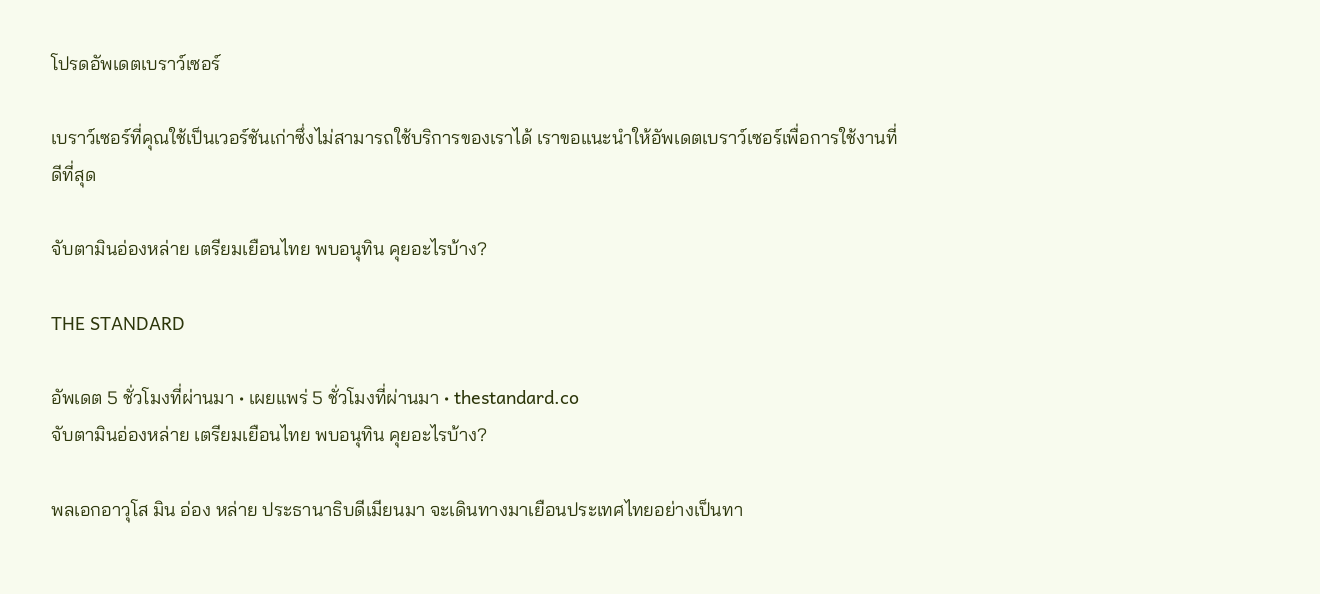โปรดอัพเดตเบราว์เซอร์

เบราว์เซอร์ที่คุณใช้เป็นเวอร์ชันเก่าซึ่งไม่สามารถใช้บริการของเราได้ เราขอแนะนำให้อัพเดตเบราว์เซอร์เพื่อการใช้งานที่ดีที่สุด

จับตามินอ่องหล่าย เตรียมเยือนไทย พบอนุทิน คุยอะไรบ้าง?

THE STANDARD

อัพเดต 5 ชั่วโมงที่ผ่านมา • เผยแพร่ 5 ชั่วโมงที่ผ่านมา • thestandard.co
จับตามินอ่องหล่าย เตรียมเยือนไทย พบอนุทิน คุยอะไรบ้าง?

พลเอกอาวุโส มิน อ่อง หล่าย ประธานาธิบดีเมียนมา จะเดินทางมาเยือนประเทศไทยอย่างเป็นทา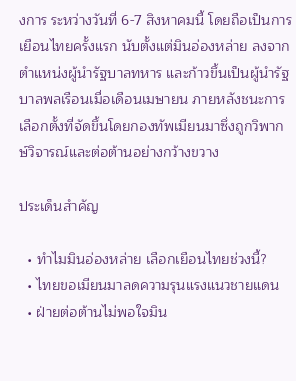งการ ระหว่างวันที่ 6-7 สิงหาคมนี้ โดยถือเป็นการเยือนไทยครั้งแรก นับตั้งแต่มินอ่องหล่าย ลงจากตำแหน่งผู้นำรัฐบาลทหาร และก้าวขึ้นเป็นผู้นำรัฐบาลพลเรือนเมื่อเดือนเมษายน ภายหลังชนะการเลือกตั้งที่จัดขึ้นโดยกองทัพเมียนมาซึ่งถูกวิพากษ์วิจารณ์และต่อต้านอย่างกว้างขวาง

ประเด็นสำคัญ

  • ทำไมมินอ่องหล่าย เลือกเยือนไทยช่วงนี้?
  • ไทยขอเมียนมาลดความรุนแรงแนวชายแดน
  • ฝ่ายต่อต้านไม่พอใจมิน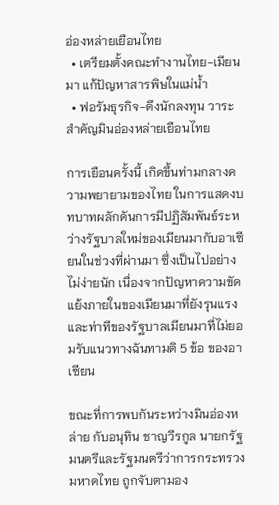อ่องหล่ายเยือนไทย
  • เตรียมตั้งคณะทำงานไทย-เมียนมา แก้ปัญหาสารพิษในแม่น้ำ
  • ฟอรัมธุรกิจ-ดึงนักลงทุน วาระสำคัญมินอ่องหล่ายเยือนไทย

การเยือนครั้งนี้ เกิดขึ้นท่ามกลางความพยายามของไทย ในการแสดงบทบาทผลักดันการมีปฏิสัมพันธ์ระหว่างรัฐบาลใหม่ของเมียนมากับอาเซียนในช่วงที่ผ่านมา ซึ่งเป็นไปอย่างไม่ง่ายนัก เนื่องจากปัญหาความขัดแย้งภายในของเมียนมาที่ยังรุนแรง และท่าทีของรัฐบาลเมียนมาที่ไม่ยอมรับแนวทางฉันทามติ 5 ข้อ ของอาเซียน

ขณะที่การพบกันระหว่างมินอ่องหล่าย กับอนุทิน ชาญวีรกูล นายกรัฐมนตรีและรัฐมนตรีว่าการกระทรวงมหาดไทย ถูกจับตามอง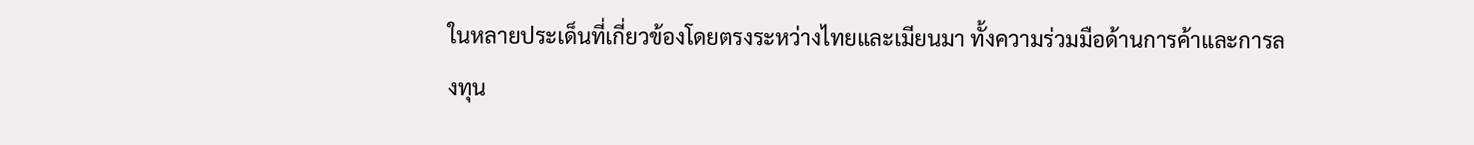ในหลายประเด็นที่เกี่ยวข้องโดยตรงระหว่างไทยและเมียนมา ทั้งความร่วมมือด้านการค้าและการลงทุน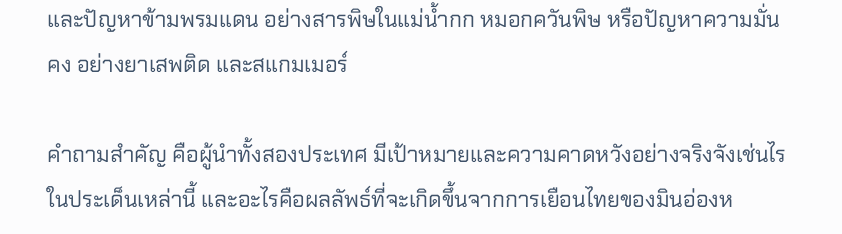และปัญหาข้ามพรมแดน อย่างสารพิษในแม่น้ำกก หมอกควันพิษ หรือปัญหาความมั่นคง อย่างยาเสพติด และสแกมเมอร์

คำถามสำคัญ คือผู้นำทั้งสองประเทศ มีเป้าหมายและความคาดหวังอย่างจริงจังเช่นไรในประเด็นเหล่านี้ และอะไรคือผลลัพธ์ที่จะเกิดขึ้นจากการเยือนไทยของมินอ่องห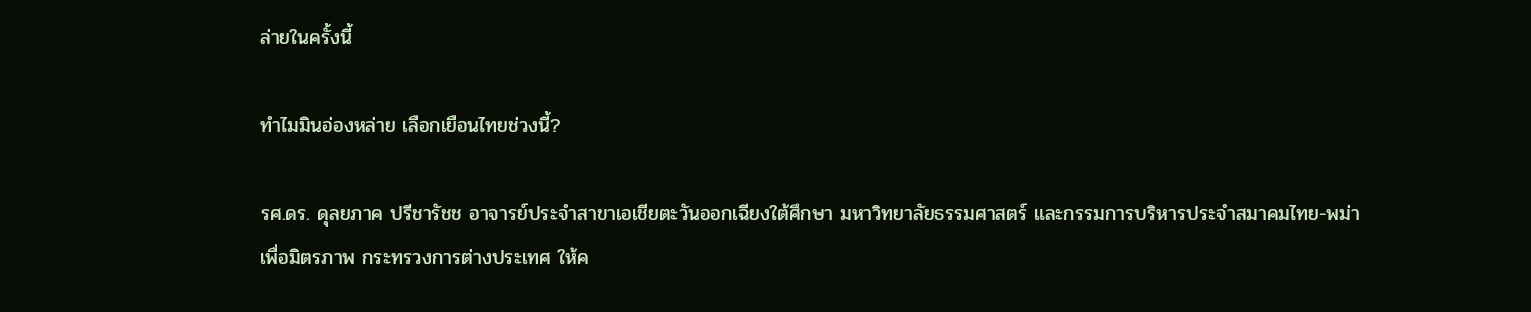ล่ายในครั้งนี้

ทำไมมินอ่องหล่าย เลือกเยือนไทยช่วงนี้?

รศ.ดร. ดุลยภาค ปรีชารัชช อาจารย์ประจำสาขาเอเชียตะวันออกเฉียงใต้ศึกษา มหาวิทยาลัยธรรมศาสตร์ และกรรมการบริหารประจำสมาคมไทย-พม่า เพื่อมิตรภาพ กระทรวงการต่างประเทศ ให้ค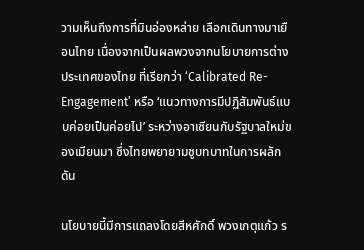วามเห็นถึงการที่มินอ่องหล่าย เลือกเดินทางมาเยือนไทย เนื่องจากเป็นผลพวงจากนโยบายการต่างประเทศของไทย ที่เรียกว่า ‘Calibrated Re-Engagement’ หรือ ‘แนวทางการมีปฏิสัมพันธ์แบบค่อยเป็นค่อยไป’ ระหว่างอาเซียนกับรัฐบาลใหม่ของเมียนมา ซึ่งไทยพยายามชูบทบาทในการผลักดัน

นโยบายนี้มีการแถลงโดยสีหศักดิ์ พวงเกตุแก้ว ร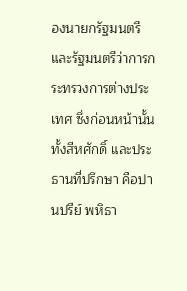องนายกรัฐมนตรี และรัฐมนตรีว่าการกระทรวงการต่างประเทศ ซึ่งก่อนหน้านั้น ทั้งสีหศักดิ์ และประธานที่ปรึกษา คือปานปรีย์ พหิธา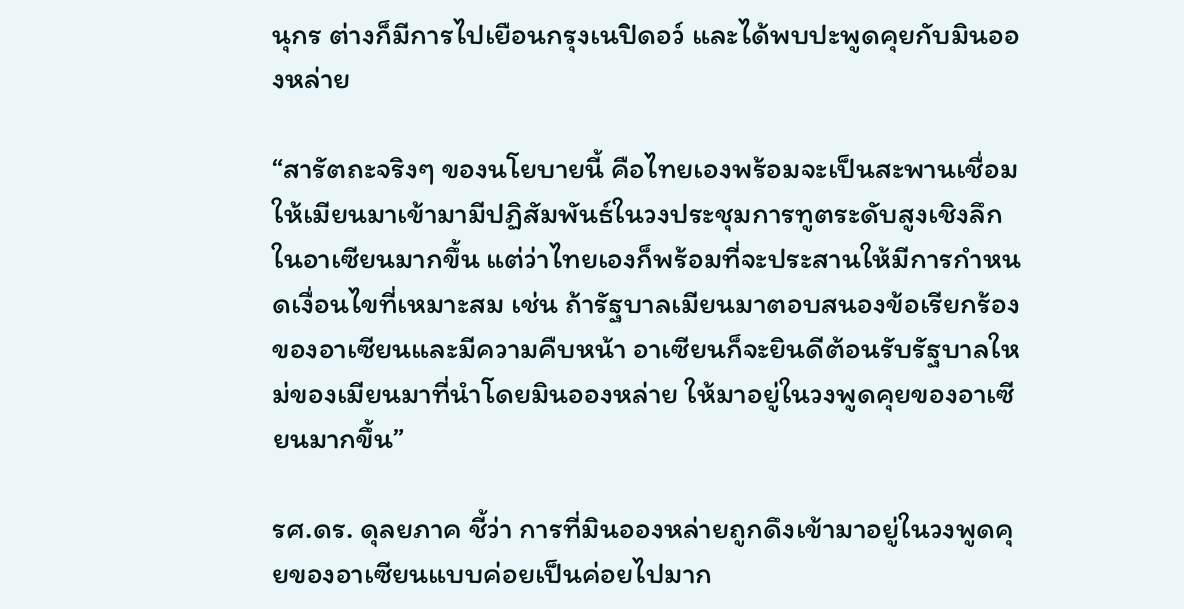นุกร ต่างก็มีการไปเยือนกรุงเนปิดอว์ และได้พบปะพูดคุยกับมินอองหล่าย

“สารัตถะจริงๆ ของนโยบายนี้ คือไทยเองพร้อมจะเป็นสะพานเชื่อมให้เมียนมาเข้ามามีปฏิสัมพันธ์ในวงประชุมการทูตระดับสูงเชิงลึกในอาเซียนมากขึ้น แต่ว่าไทยเองก็พร้อมที่จะประสานให้มีการกำหนดเงื่อนไขที่เหมาะสม เช่น ถ้ารัฐบาลเมียนมาตอบสนองข้อเรียกร้องของอาเซียนและมีความคืบหน้า อาเซียนก็จะยินดีต้อนรับรัฐบาลใหม่ของเมียนมาที่นำโดยมินอองหล่าย ให้มาอยู่ในวงพูดคุยของอาเซียนมากขึ้น”

รศ.ดร. ดุลยภาค ชี้ว่า การที่มินอองหล่ายถูกดึงเข้ามาอยู่ในวงพูดคุยของอาเซียนแบบค่อยเป็นค่อยไปมาก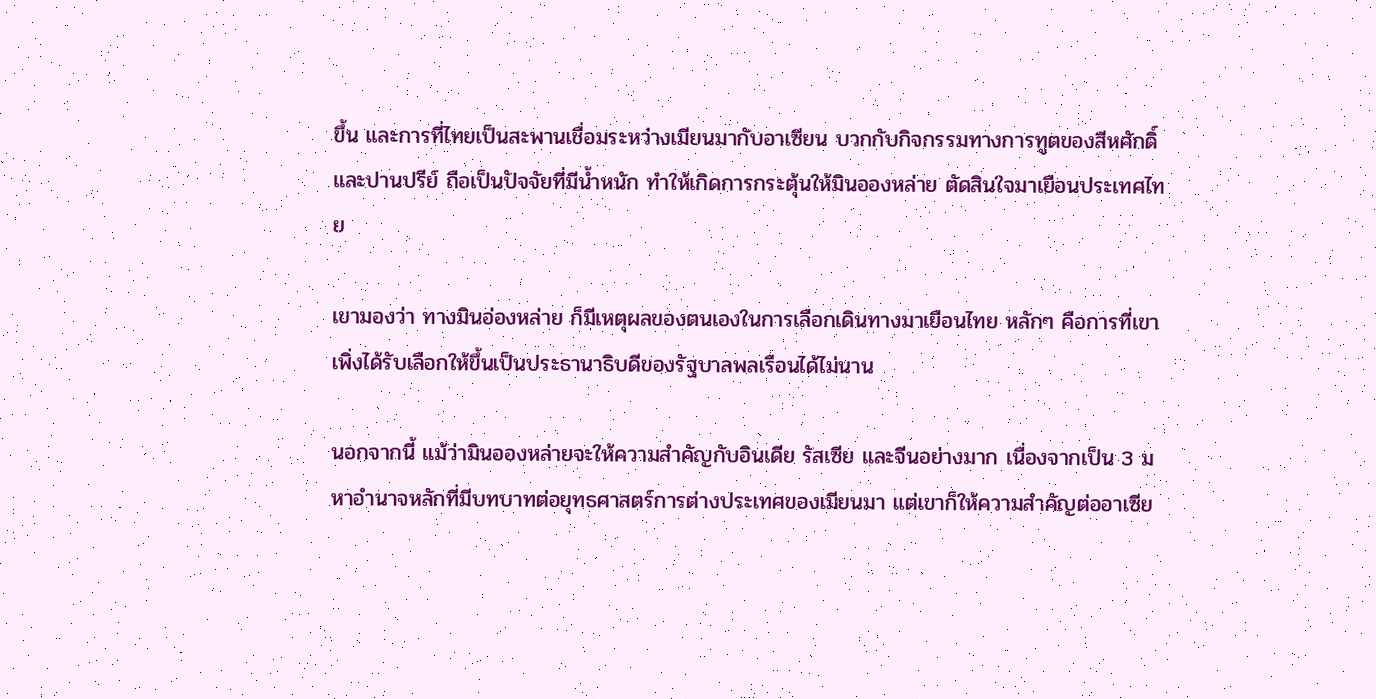ขึ้น และการที่ไทยเป็นสะพานเชื่อมระหว่างเมียนมากับอาเซียน บวกกับกิจกรรมทางการทูตของสีหศักดิ์และปานปรีย์ ถือเป็นปัจจัยที่มีน้ำหนัก ทำให้เกิดการกระตุ้นให้มินอองหล่าย ตัดสินใจมาเยือนประเทศไทย

เขามองว่า ทางมินอ่องหล่าย ก็มีเหตุผลของตนเองในการเลือกเดินทางมาเยือนไทย หลักๆ คือการที่เขาเพิ่งได้รับเลือกให้ขึ้นเป็นประธานาธิบดีของรัฐบาลพลเรือนได้ไม่นาน

นอกจากนี้ แม้ว่ามินอองหล่ายจะให้ความสำคัญกับอินเดีย รัสเซีย และจีนอย่างมาก เนื่องจากเป็น 3 มหาอำนาจหลักที่มีบทบาทต่อยุทธศาสตร์การต่างประเทศของเมียนมา แต่เขาก็ให้ความสำคัญต่ออาเซีย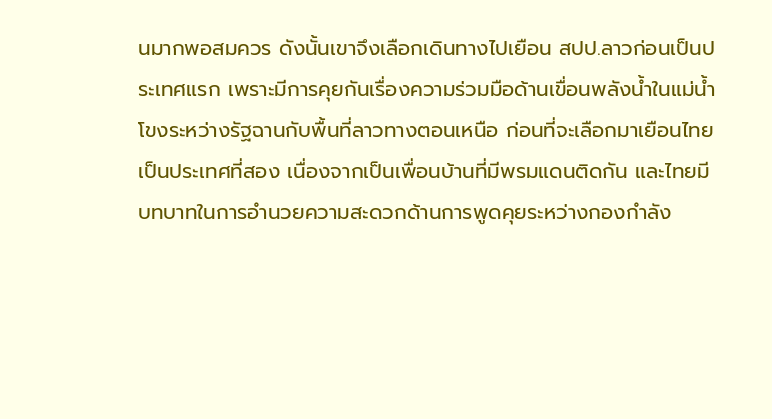นมากพอสมควร ดังนั้นเขาจึงเลือกเดินทางไปเยือน สปป.ลาวก่อนเป็นประเทศแรก เพราะมีการคุยกันเรื่องความร่วมมือด้านเขื่อนพลังน้ำในแม่น้ำโขงระหว่างรัฐฉานกับพื้นที่ลาวทางตอนเหนือ ก่อนที่จะเลือกมาเยือนไทยเป็นประเทศที่สอง เนื่องจากเป็นเพื่อนบ้านที่มีพรมแดนติดกัน และไทยมีบทบาทในการอำนวยความสะดวกด้านการพูดคุยระหว่างกองกำลัง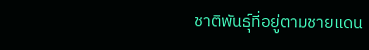ชาติพันธุ์ที่อยู่ตามชายแดน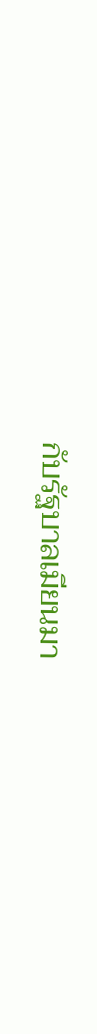กับรัฐบาลเมียนมา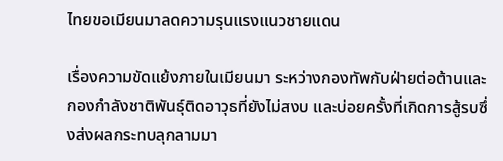ไทยขอเมียนมาลดความรุนแรงแนวชายแดน

เรื่องความขัดแย้งภายในเมียนมา ระหว่างกองทัพกับฝ่ายต่อต้านและกองกำลังชาติพันธุ์ติดอาวุธที่ยังไม่สงบ และบ่อยครั้งที่เกิดการสู้รบซึ่งส่งผลกระทบลุกลามมา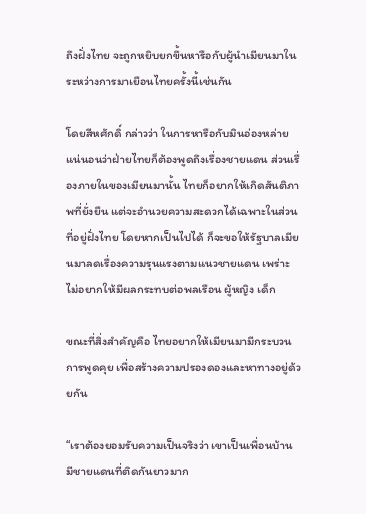ถึงฝั่งไทย จะถูกหยิบยกขึ้นหารือกับผู้นำเมียนมาในระหว่างการมาเยือนไทยครั้งนี้เช่นกัน

โดยสีหศักดิ์ กล่าวว่า ในการหารือกับมินอ่องหล่าย แน่นอนว่าฝ่ายไทยก็ต้องพูดถึงเรื่องชายแดน ส่วนเรื่องภายในของเมียนมานั้น ไทยก็อยากให้เกิดสันติภาพที่ยั่งยืน แต่จะอำนวยความสะดวกได้เฉพาะในส่วนที่อยู่ฝั่งไทย โดยหากเป็นไปได้ ก็จะขอให้รัฐบาลเมียนมาลดเรื่องความรุนแรงตามแนวชายแดน เพร่าะไม่อยากให้มีผลกระทบต่อพลเรือน ผู้หญิง เด็ก

ขณะที่สิ่งสำคัญคือ ไทยอยากให้เมียนมามีกระบวนการพูดคุย เพื่อสร้างความปรองดองและหาทางอยู่ด้วยกัน

“เราต้องยอมรับความเป็นจริงว่า เขาเป็นเพื่อนบ้าน มีชายแดนที่ติดกันยาวมาก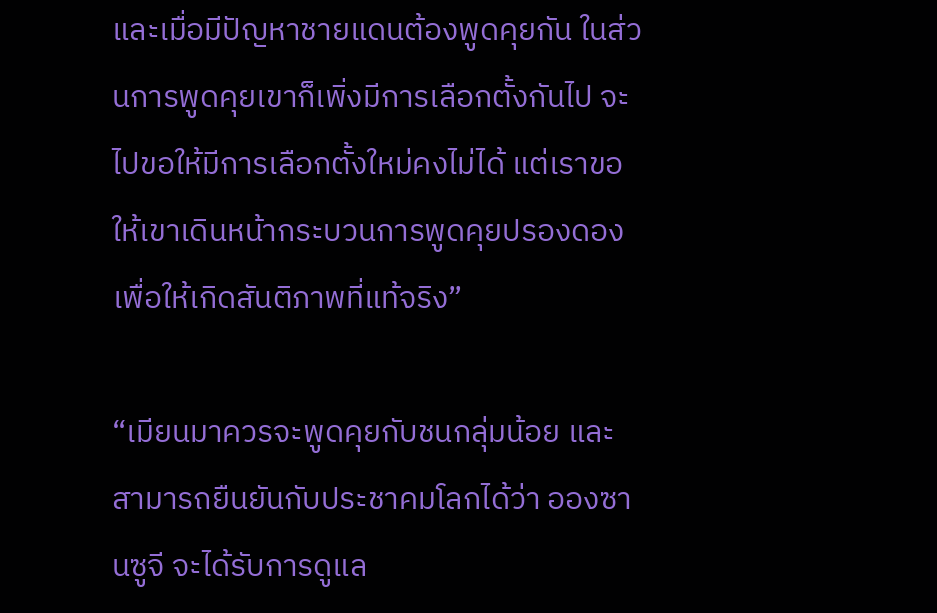และเมื่อมีปัญหาชายแดนต้องพูดคุยกัน ในส่วนการพูดคุยเขาก็เพิ่งมีการเลือกตั้งกันไป จะไปขอให้มีการเลือกตั้งใหม่คงไม่ได้ แต่เราขอให้เขาเดินหน้ากระบวนการพูดคุยปรองดอง เพื่อให้เกิดสันติภาพที่แท้จริง”

“เมียนมาควรจะพูดคุยกับชนกลุ่มน้อย และสามารถยืนยันกับประชาคมโลกได้ว่า อองซานซูจี จะได้รับการดูแล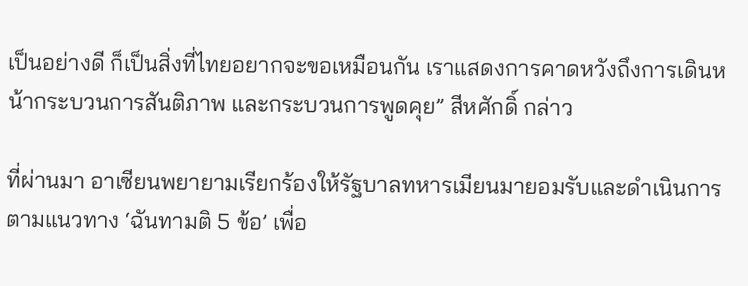เป็นอย่างดี ก็เป็นสิ่งที่ไทยอยากจะขอเหมือนกัน เราแสดงการคาดหวังถึงการเดินหน้ากระบวนการสันติภาพ และกระบวนการพูดคุย” สีหศักดิ์ กล่าว

ที่ผ่านมา อาเซียนพยายามเรียกร้องให้รัฐบาลทหารเมียนมายอมรับและดำเนินการตามแนวทาง ‘ฉันทามติ 5 ข้อ’ เพื่อ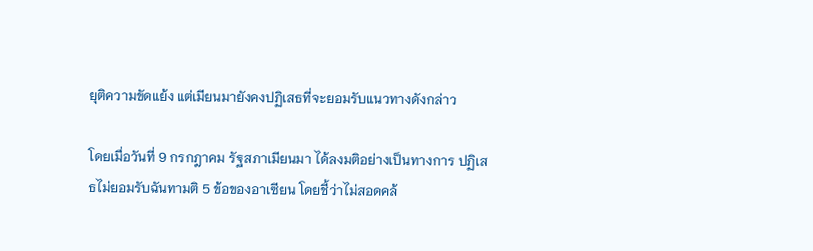ยุติความขัดแย้ง แต่เมียนมายังคงปฏิเสธที่จะยอมรับแนวทางดังกล่าว

โดยเมื่อวันที่ 9 กรกฎาคม รัฐสภาเมียนมา ได้ลงมติอย่างเป็นทางการ ปฏิเสธไม่ยอมรับฉันทามติ 5 ข้อของอาเซียน โดยชี้ว่าไม่สอดคล้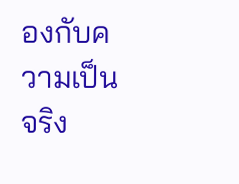องกับความเป็นจริง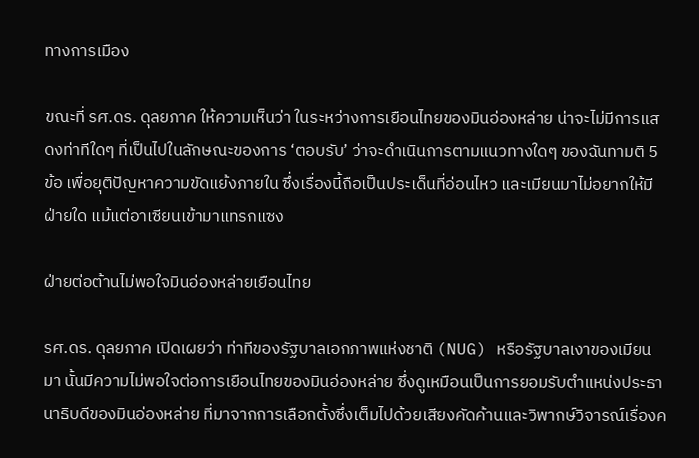ทางการเมือง

ขณะที่ รศ.ดร. ดุลยภาค ให้ความเห็นว่า ในระหว่างการเยือนไทยของมินอ่องหล่าย น่าจะไม่มีการแสดงท่าทีใดๆ ที่เป็นไปในลักษณะของการ ‘ตอบรับ’ ว่าจะดำเนินการตามแนวทางใดๆ ของฉันทามติ 5 ข้อ เพื่อยุติปัญหาความขัดแย้งภายใน ซึ่งเรื่องนี้ถือเป็นประเด็นที่อ่อนไหว และเมียนมาไม่อยากให้มีฝ่ายใด แม้แต่อาเซียนเข้ามาแทรกแซง

ฝ่ายต่อต้านไม่พอใจมินอ่องหล่ายเยือนไทย

รศ.ดร. ดุลยภาค เปิดเผยว่า ท่าทีของรัฐบาลเอกภาพแห่งชาติ (NUG) หรือรัฐบาลเงาของเมียนมา นั้นมีความไม่พอใจต่อการเยือนไทยของมินอ่องหล่าย ซึ่งดูเหมือนเป็นการยอมรับตำแหน่งประธานาธิบดีของมินอ่องหล่าย ที่มาจากการเลือกตั้งซึ่งเต็มไปด้วยเสียงคัดค้านและวิพากษ์วิจารณ์เรื่องค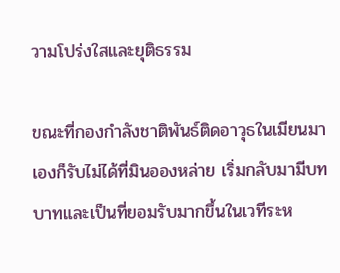วามโปร่งใสและยุติธรรม

ขณะที่กองกำลังชาติพันธ์ติดอาวุธในเมียนมาเองก็รับไม่ได้ที่มินอองหล่าย เริ่มกลับมามีบทบาทและเป็นที่ยอมรับมากขึ้นในเวทีระห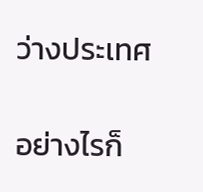ว่างประเทศ

อย่างไรก็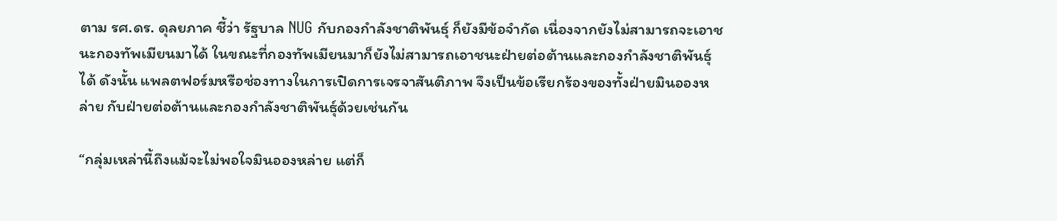ตาม รศ.ดร. ดุลยภาค ชี้ว่า รัฐบาล NUG กับกองกำลังชาติพันธุ์ ก็ยังมีข้อจำกัด เนื่องจากยังไม่สามารถจะเอาชนะกองทัพเมียนมาได้ ในขณะที่กองทัพเมียนมาก็ยังไม่สามารถเอาชนะฝ่ายต่อต้านและกองกำลังชาติพันธุ์ได้ ดังนั้น แพลตฟอร์มหรือช่องทางในการเปิดการเจรจาสันติภาพ จึงเป็นข้อเรียกร้องของทั้งฝ่ายมินอองหล่าย กับฝ่ายต่อต้านและกองกำลังชาติพันธุ์ด้วยเช่นกัน

“กลุ่มเหล่านี้ถึงแม้จะไม่พอใจมินอองหล่าย แต่ก็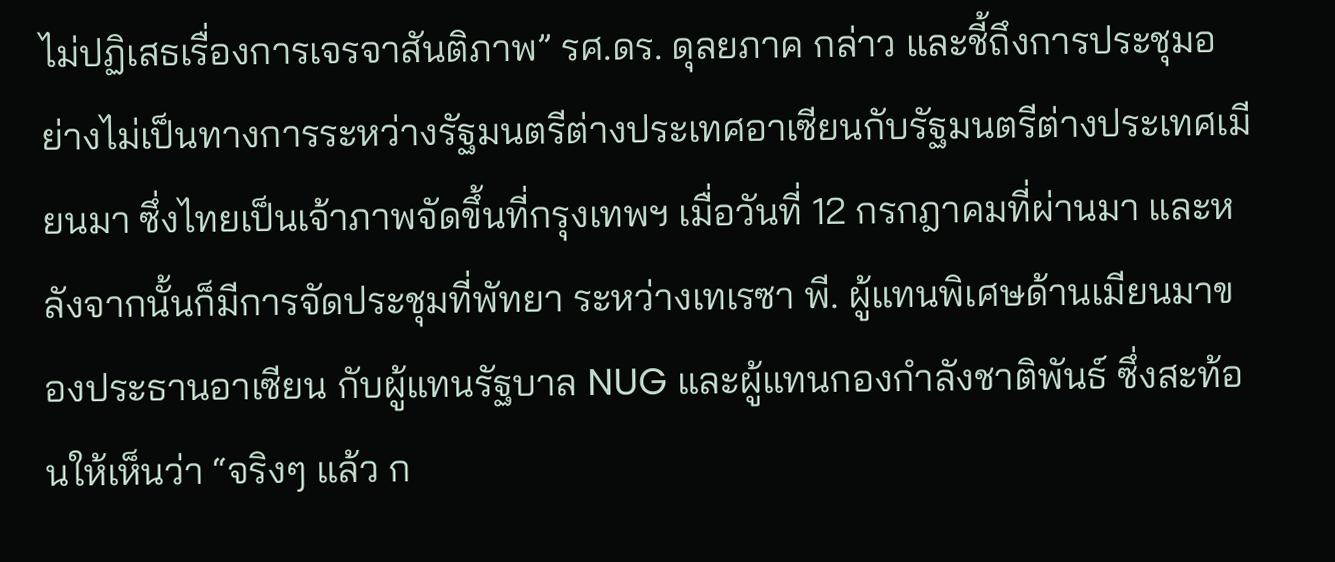ไม่ปฏิเสธเรื่องการเจรจาสันติภาพ” รศ.ดร. ดุลยภาค กล่าว และชี้ถึงการประชุมอย่างไม่เป็นทางการระหว่างรัฐมนตรีต่างประเทศอาเซียนกับรัฐมนตรีต่างประเทศเมียนมา ซึ่งไทยเป็นเจ้าภาพจัดขึ้นที่กรุงเทพฯ เมื่อวันที่ 12 กรกฎาคมที่ผ่านมา และหลังจากนั้นก็มีการจัดประชุมที่พัทยา ระหว่างเทเรซา พี. ผู้แทนพิเศษด้านเมียนมาของประธานอาเซียน กับผู้แทนรัฐบาล NUG และผู้แทนกองกำลังชาติพันธ์ ซึ่งสะท้อนให้เห็นว่า “จริงๆ แล้ว ก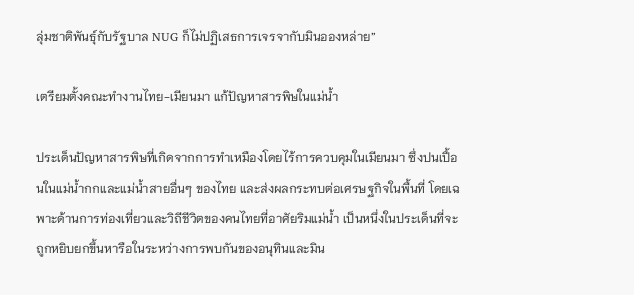ลุ่มชาติพันธุ์กับรัฐบาล NUG ก็ไม่ปฏิเสธการเจรจากับมินอองหล่าย”

เตรียมตั้งคณะทำงานไทย-เมียนมา แก้ปัญหาสารพิษในแม่น้ำ

ประเด็นปัญหาสารพิษที่เกิดจากการทำเหมืองโดยไร้การควบคุมในเมียนมา ซึ่งปนเปื้อนในแม่น้ำกกและแม่น้ำสายอื่นๆ ของไทย และส่งผลกระทบต่อเศรษฐกิจในพื้นที่ โดยเฉพาะด้านการท่องเที่ยวและวิถีชีวิตของคนไทยที่อาศัยริมแม่น้ำ เป็นหนึ่งในประเด็นที่จะถูกหยิบยกขึ้นหารือในระหว่างการพบกันของอนุทินและมิน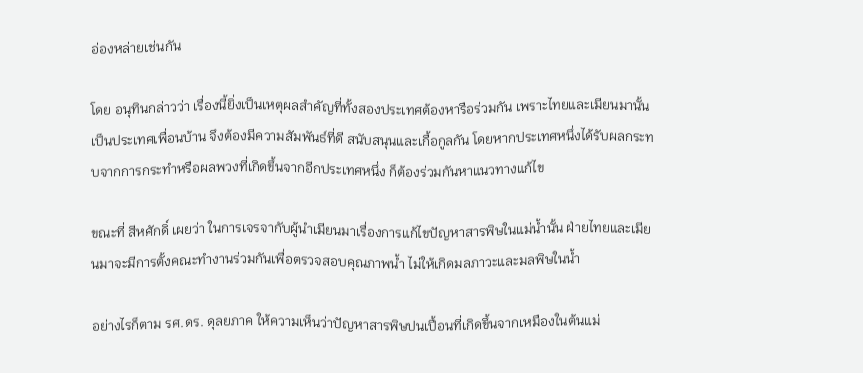อ่องหล่ายเช่นกัน

โดย อนุทินกล่าวว่า เรื่องนี้ยิ่งเป็นเหตุผลสำคัญที่ทั้งสองประเทศต้องหารือร่วมกัน เพราะไทยและเมียนมานั้นเป็นประเทศเพื่อนบ้าน จึงต้องมีความสัมพันธ์ที่ดี สนับสนุนและเกื้อกูลกัน โดยหากประเทศหนึ่งได้รับผลกระทบจากการกระทำหรือผลพวงที่เกิดขึ้นจากอีกประเทศหนึ่ง ก็ต้องร่วมกันหาแนวทางแก้ไข

ขณะที่ สีหศักดิ์ เผยว่า ในการเจรจากับผู้นำเมียนมาเรื่องการแก้ไขปัญหาสารพิษในแม่น้ำนั้น ฝ่ายไทยและเมียนมาจะมีการตั้งคณะทำงานร่วมกันเพื่อตรวจสอบคุณภาพน้ำ ไม่ให้เกิดมลภาวะและมลพิษในน้ำ

อย่างไรก็ตาม รศ.ดร. ดุลยภาค ให้ความเห็นว่าปัญหาสารพิษปนเปื้อนที่เกิดขึ้นจากเหมืองในต้นแม่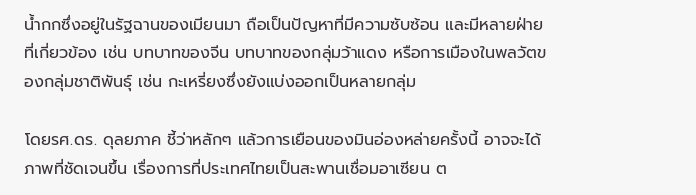น้ำกกซึ่งอยู่ในรัฐฉานของเมียนมา ถือเป็นปัญหาที่มีความซับซ้อน และมีหลายฝ่ายที่เกี่ยวข้อง เช่น บทบาทของจีน บทบาทของกลุ่มว้าแดง หรือการเมืองในพลวัตของกลุ่มชาติพันธุ์ เช่น กะเหรี่ยงซึ่งยังแบ่งออกเป็นหลายกลุ่ม

โดยรศ.ดร. ดุลยภาค ชี้ว่าหลักๆ แล้วการเยือนของมินอ่องหล่ายครั้งนี้ อาจจะได้ภาพที่ชัดเจนขึ้น เรื่องการที่ประเทศไทยเป็นสะพานเชื่อมอาเซียน ต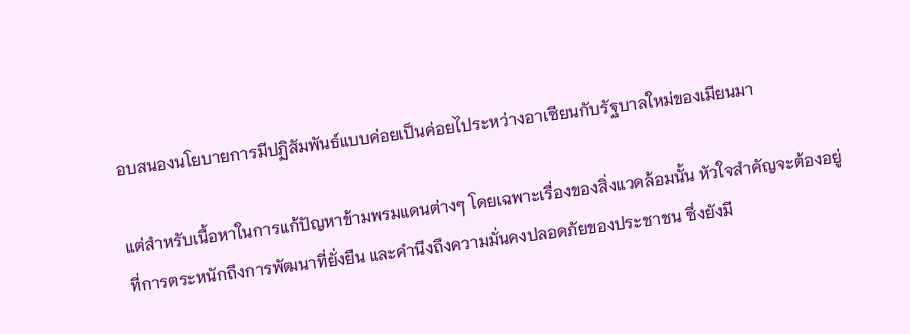อบสนองนโยบายการมีปฏิสัมพันธ์แบบค่อยเป็นค่อยไประหว่างอาเซียนกับรัฐบาลใหม่ของเมียนมา

แต่สำหรับเนื้อหาในการแก้ปัญหาข้ามพรมแดนต่างๆ โดยเฉพาะเรื่องของสิ่งแวดล้อมนั้น หัวใจสำคัญจะต้องอยู่ที่การตระหนักถึงการพัฒนาที่ยั่งยืน และคำนึงถึงความมั่นคงปลอดภัยของประชาชน ซึ่งยังมี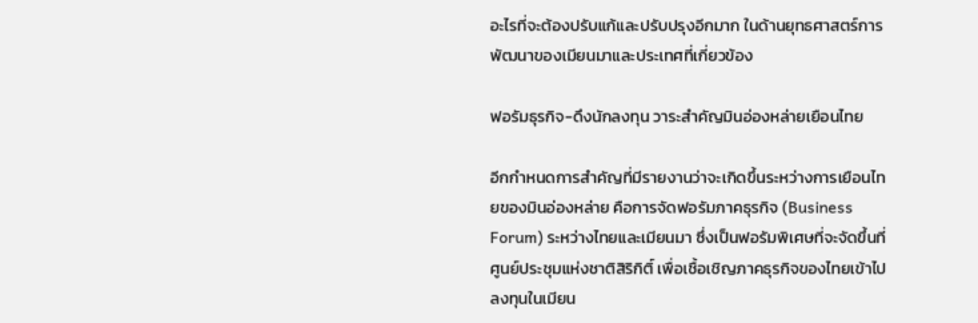อะไรที่จะต้องปรับแก้และปรับปรุงอีกมาก ในด้านยุทธศาสตร์การพัฒนาของเมียนมาและประเทศที่เกี่ยวข้อง

ฟอรัมธุรกิจ-ดึงนักลงทุน วาระสำคัญมินอ่องหล่ายเยือนไทย

อีกกำหนดการสำคัญที่มีรายงานว่าจะเกิดขึ้นระหว่างการเยือนไทยของมินอ่องหล่าย คือการจัดฟอรัมภาคธุรกิจ (Business Forum) ระหว่างไทยและเมียนมา ซึ่งเป็นฟอรัมพิเศษที่จะจัดขึ้นที่ศูนย์ประชุมแห่งชาติสิริกิติ์ เพื่อเชื้อเชิญภาคธุรกิจของไทยเข้าไปลงทุนในเมียน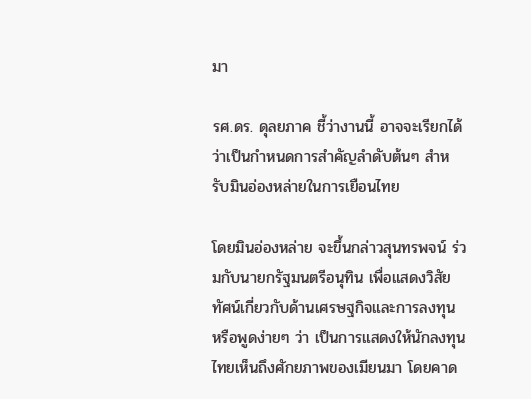มา

รศ.ดร. ดุลยภาค ชี้ว่างานนี้ อาจจะเรียกได้ว่าเป็นกำหนดการสำคัญลำดับต้นๆ สำหรับมินอ่องหล่ายในการเยือนไทย

โดยมินอ่องหล่าย จะขึ้นกล่าวสุนทรพจน์ ร่วมกับนายกรัฐมนตรีอนุทิน เพื่อแสดงวิสัยทัศน์เกี่ยวกับด้านเศรษฐกิจและการลงทุน หรือพูดง่ายๆ ว่า เป็นการแสดงให้นักลงทุนไทยเห็นถึงศักยภาพของเมียนมา โดยคาด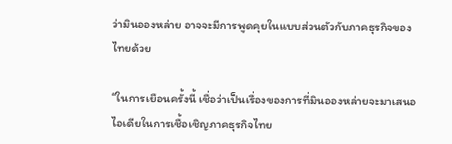ว่ามินอองหล่าย อาจจะมีการพูดคุยในแบบส่วนตัวกับภาคธุรกิจของไทยด้วย

“ในการเยือนครั้งนี้ เชื่อว่าเป็นเรื่องของการที่มินอองหล่ายจะมาเสนอไอเดียในการเชื้อเชิญภาคธุรกิจไทย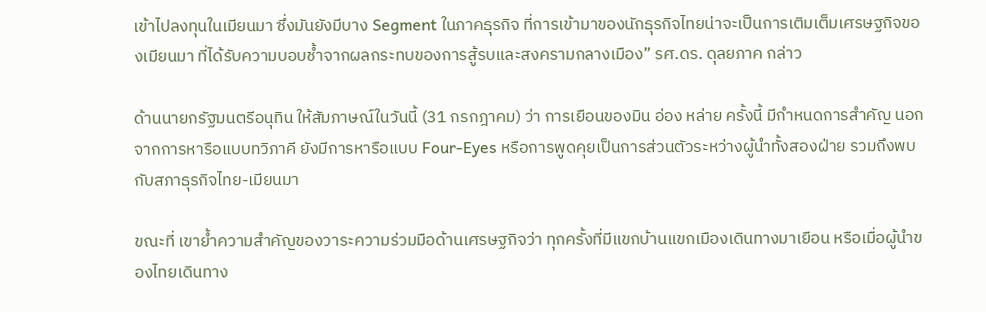เข้าไปลงทุนในเมียนมา ซึ่งมันยังมีบาง Segment ในภาคธุรกิจ ที่การเข้ามาของนักธุรกิจไทยน่าจะเป็นการเติมเต็มเศรษฐกิจของเมียนมา ที่ได้รับความบอบช้ำจากผลกระทบของการสู้รบและสงครามกลางเมือง” รศ.ดร. ดุลยภาค กล่าว

ด้านนายกรัฐมนตรีอนุทิน ให้สัมภาษณ์ในวันนี้ (31 กรกฎาคม) ว่า การเยือนของมิน อ่อง หล่าย ครั้งนี้ มีกำหนดการสำคัญ นอกจากการหารือแบบทวิภาคี ยังมีการหารือแบบ Four-Eyes หรือการพูดคุยเป็นการส่วนตัวระหว่างผู้นำทั้งสองฝ่าย รวมถึงพบกับสภาธุรกิจไทย-เมียนมา

ขณะที่ เขาย้ำความสำคัญของวาระความร่วมมือด้านเศรษฐกิจว่า ทุกครั้งที่มีแขกบ้านแขกเมืองเดินทางมาเยือน หรือเมื่อผู้นำของไทยเดินทาง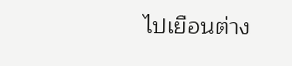ไปเยือนต่าง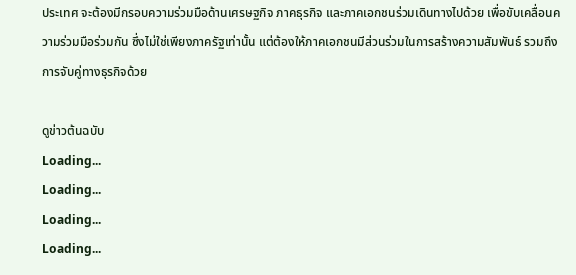ประเทศ จะต้องมีกรอบความร่วมมือด้านเศรษฐกิจ ภาคธุรกิจ และภาคเอกชนร่วมเดินทางไปด้วย เพื่อขับเคลื่อนความร่วมมือร่วมกัน ซึ่งไม่ใช่เพียงภาครัฐเท่านั้น แต่ต้องให้ภาคเอกชนมีส่วนร่วมในการสร้างความสัมพันธ์ รวมถึงการจับคู่ทางธุรกิจด้วย

ดูข่าวต้นฉบับ
Loading...
Loading...
Loading...
Loading...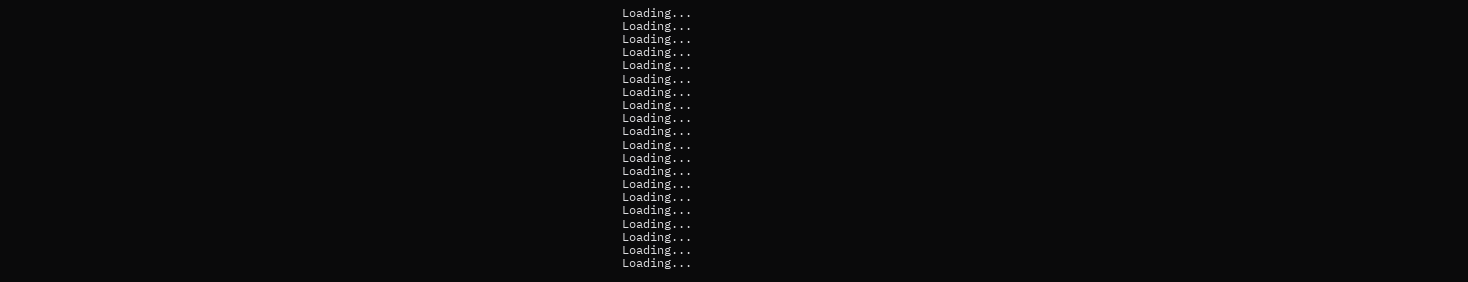Loading...
Loading...
Loading...
Loading...
Loading...
Loading...
Loading...
Loading...
Loading...
Loading...
Loading...
Loading...
Loading...
Loading...
Loading...
Loading...
Loading...
Loading...
Loading...
Loading...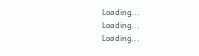Loading...
Loading...
Loading...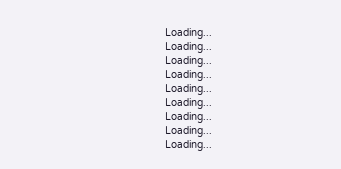Loading...
Loading...
Loading...
Loading...
Loading...
Loading...
Loading...
Loading...
Loading...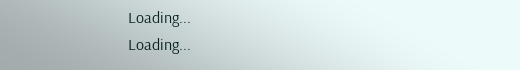Loading...
Loading...